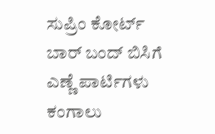ಸುಪ್ರಿಂ ಕೋರ್ಟ್ ಬಾರ್ ಬಂದ್ ಬಿಸಿಗೆ ಎಣ್ಣೆ ಪಾರ್ಟಿಗಳು ಕಂಗಾಲು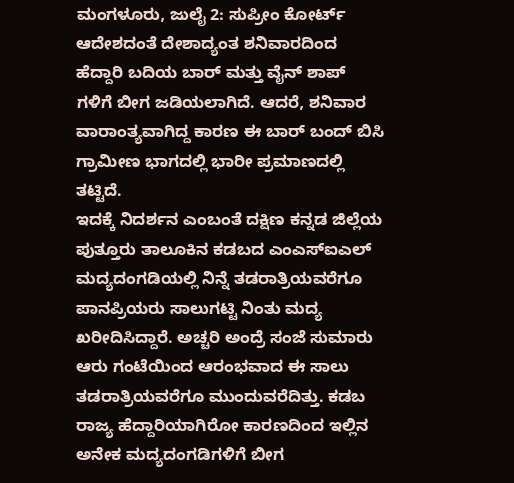ಮಂಗಳೂರು, ಜುಲೈ 2: ಸುಪ್ರೀಂ ಕೋರ್ಟ್ ಆದೇಶದಂತೆ ದೇಶಾದ್ಯಂತ ಶನಿವಾರದಿಂದ ಹೆದ್ದಾರಿ ಬದಿಯ ಬಾರ್ ಮತ್ತು ವೈನ್ ಶಾಪ್ ಗಳಿಗೆ ಬೀಗ ಜಡಿಯಲಾಗಿದೆ. ಆದರೆ, ಶನಿವಾರ ವಾರಾಂತ್ಯವಾಗಿದ್ದ ಕಾರಣ ಈ ಬಾರ್ ಬಂದ್ ಬಿಸಿ ಗ್ರಾಮೀಣ ಭಾಗದಲ್ಲಿ ಭಾರೀ ಪ್ರಮಾಣದಲ್ಲಿ ತಟ್ಟಿದೆ.
ಇದಕ್ಕೆ ನಿದರ್ಶನ ಎಂಬಂತೆ ದಕ್ಷಿಣ ಕನ್ನಡ ಜಿಲ್ಲೆಯ ಪುತ್ತೂರು ತಾಲೂಕಿನ ಕಡಬದ ಎಂಎಸ್ಐಎಲ್ ಮದ್ಯದಂಗಡಿಯಲ್ಲಿ ನಿನ್ನೆ ತಡರಾತ್ರಿಯವರೆಗೂ ಪಾನಪ್ರಿಯರು ಸಾಲುಗಟ್ಟಿ ನಿಂತು ಮದ್ಯ ಖರೀದಿಸಿದ್ದಾರೆ. ಅಚ್ಚರಿ ಅಂದ್ರೆ ಸಂಜೆ ಸುಮಾರು ಆರು ಗಂಟೆಯಿಂದ ಆರಂಭವಾದ ಈ ಸಾಲು ತಡರಾತ್ರಿಯವರೆಗೂ ಮುಂದುವರೆದಿತ್ತು. ಕಡಬ ರಾಜ್ಯ ಹೆದ್ದಾರಿಯಾಗಿರೋ ಕಾರಣದಿಂದ ಇಲ್ಲಿನ ಅನೇಕ ಮದ್ಯದಂಗಡಿಗಳಿಗೆ ಬೀಗ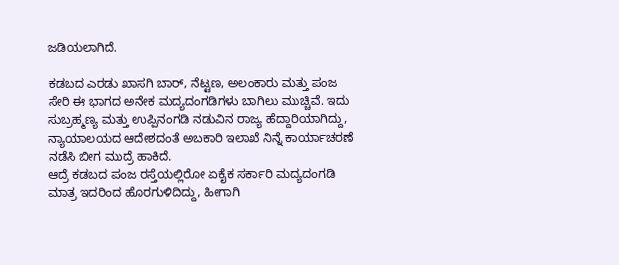ಜಡಿಯಲಾಗಿದೆ.

ಕಡಬದ ಎರಡು ಖಾಸಗಿ ಬಾರ್, ನೆಟ್ಟಣ, ಅಲಂಕಾರು ಮತ್ತು ಪಂಜ ಸೇರಿ ಈ ಭಾಗದ ಅನೇಕ ಮದ್ಯದಂಗಡಿಗಳು ಬಾಗಿಲು ಮುಚ್ಚಿವೆ. ಇದು ಸುಬ್ರಹ್ಮಣ್ಯ ಮತ್ತು ಉಪ್ಪಿನಂಗಡಿ ನಡುವಿನ ರಾಜ್ಯ ಹೆದ್ದಾರಿಯಾಗಿದ್ದು, ನ್ಯಾಯಾಲಯದ ಆದೇಶದಂತೆ ಅಬಕಾರಿ ಇಲಾಖೆ ನಿನ್ನೆ ಕಾರ್ಯಾಚರಣೆ ನಡೆಸಿ ಬೀಗ ಮುದ್ರೆ ಹಾಕಿದೆ.
ಆದ್ರೆ ಕಡಬದ ಪಂಜ ರಸ್ತೆಯಲ್ಲಿರೋ ಏಕೈಕ ಸರ್ಕಾರಿ ಮದ್ಯದಂಗಡಿ ಮಾತ್ರ ಇದರಿಂದ ಹೊರಗುಳಿದಿದ್ದು, ಹೀಗಾಗಿ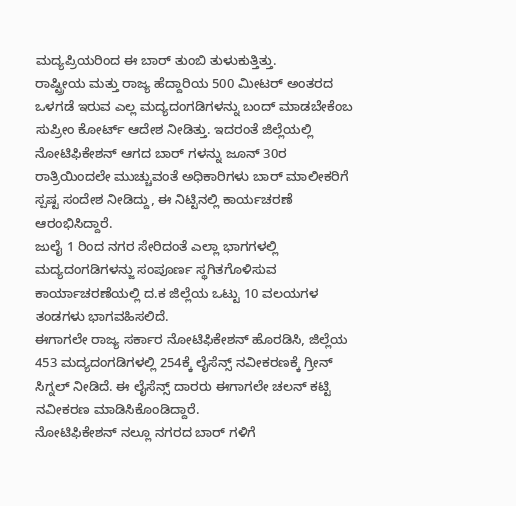ಮದ್ಯಪ್ರಿಯರಿಂದ ಈ ಬಾರ್ ತುಂಬಿ ತುಳುಕುತ್ತಿತ್ತು.
ರಾಷ್ಟ್ರೀಯ ಮತ್ತು ರಾಜ್ಯ ಹೆದ್ದಾರಿಯ 500 ಮೀಟರ್ ಅಂತರದ ಒಳಗಡೆ ಇರುವ ಎಲ್ಲ ಮದ್ಯದಂಗಡಿಗಳನ್ನು ಬಂದ್ ಮಾಡಬೇಕೆಂಬ ಸುಪ್ರೀಂ ಕೋರ್ಟ್ ಆದೇಶ ನೀಡಿತ್ತು. ಇದರಂತೆ ಜಿಲ್ಲೆಯಲ್ಲಿ ನೋಟಿಫಿಕೇಶನ್ ಆಗದ ಬಾರ್ ಗಳನ್ನು ಜೂನ್ 30ರ ರಾತ್ರಿಯಿಂದಲೇ ಮುಚ್ಚುವಂತೆ ಅಧಿಕಾರಿಗಳು ಬಾರ್ ಮಾಲೀಕರಿಗೆ ಸ್ಪಷ್ಟ ಸಂದೇಶ ನೀಡಿದ್ದು, ಈ ನಿಟ್ಟಿನಲ್ಲಿ ಕಾರ್ಯಚರಣೆ ಆರಂಭಿಸಿದ್ದಾರೆ.
ಜುಲೈ 1 ರಿಂದ ನಗರ ಸೇರಿದಂತೆ ಎಲ್ಲಾ ಭಾಗಗಳಲ್ಲಿ ಮದ್ಯದಂಗಡಿಗಳನ್ಜು ಸಂಪೂರ್ಣ ಸ್ಥಗಿತಗೊಳಿಸುವ ಕಾರ್ಯಾಚರಣೆಯಲ್ಲಿ ದ.ಕ ಜಿಲ್ಲೆಯ ಒಟ್ಟು 10 ವಲಯಗಳ ತಂಡಗಳು ಭಾಗವಹಿಸಲಿದೆ.
ಈಗಾಗಲೇ ರಾಜ್ಯ ಸರ್ಕಾರ ನೋಟಿಫಿಕೇಶನ್ ಹೊರಡಿಸಿ, ಜಿಲ್ಲೆಯ 453 ಮದ್ಯದಂಗಡಿಗಳಲ್ಲಿ 254ಕ್ಕೆ ಲೈಸೆನ್ಸ್ ನವೀಕರಣಕ್ಕೆ ಗ್ರೀನ್ ಸಿಗ್ನಲ್ ನೀಡಿದೆ. ಈ ಲೈಸೆನ್ಸ್ ದಾರರು ಈಗಾಗಲೇ ಚಲನ್ ಕಟ್ಟಿ ನವೀಕರಣ ಮಾಡಿಸಿಕೊಂಡಿದ್ದಾರೆ.
ನೋಟಿಫಿಕೇಶನ್ ನಲ್ಲೂ ನಗರದ ಬಾರ್ ಗಳಿಗೆ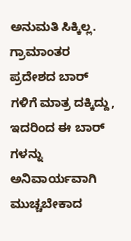ಅನುಮತಿ ಸಿಕ್ಕಿಲ್ಲ. ಗ್ರಾಮಾಂತರ ಪ್ರದೇಶದ ಬಾರ್ ಗಳಿಗೆ ಮಾತ್ರ ದಕ್ಕಿದ್ದು, ಇದರಿಂದ ಈ ಬಾರ್ ಗಳನ್ನು ಅನಿವಾರ್ಯವಾಗಿ ಮುಚ್ಚಬೇಕಾದ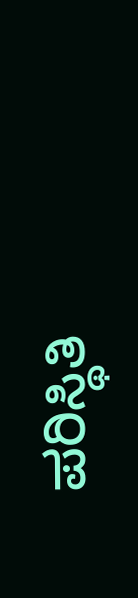ಪರಿಸ್ಥಿತಿ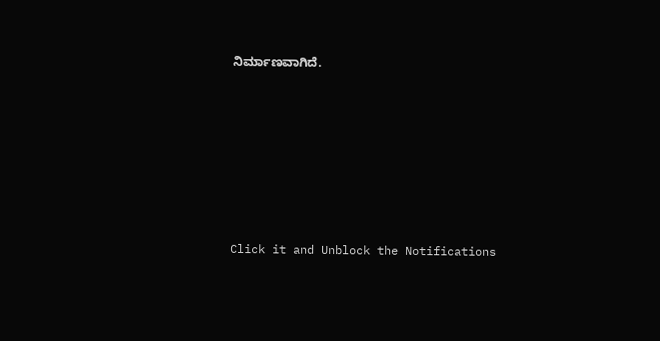ನಿರ್ಮಾಣವಾಗಿದೆ.












Click it and Unblock the Notifications